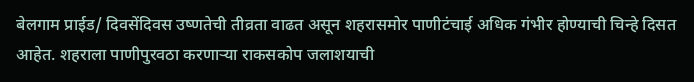बेलगाम प्राईड/ दिवसेंदिवस उष्णतेची तीव्रता वाढत असून शहरासमोर पाणीटंचाई अधिक गंभीर होण्याची चिन्हे दिसत आहेत. शहराला पाणीपुरवठा करणाऱ्या राकसकोप जलाशयाची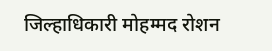जिल्हाधिकारी मोहम्मद रोशन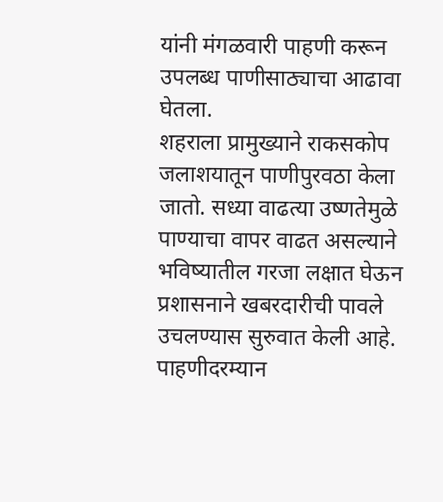यांनी मंगळवारी पाहणी करून उपलब्ध पाणीसाठ्याचा आढावा घेतला.
शहराला प्रामुख्याने राकसकोप जलाशयातून पाणीपुरवठा केला जातो. सध्या वाढत्या उष्णतेमुळे पाण्याचा वापर वाढत असल्याने भविष्यातील गरजा लक्षात घेऊन प्रशासनाने खबरदारीची पावले उचलण्यास सुरुवात केली आहे. पाहणीदरम्यान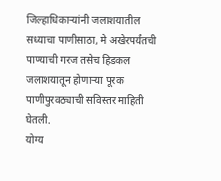जिल्हाधिकाऱ्यांनी जलाशयातील सध्याचा पाणीसाठा, मे अखेरपर्यंतची पाण्याची गरज तसेच हिडकल जलाशयातून होणाऱ्या पूरक पाणीपुरवठ्याची सविस्तर माहिती घेतली.
योग्य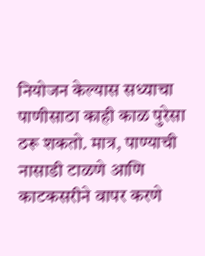नियोजन केल्यास सध्याचा पाणीसाठा काही काळ पुरेसा ठरू शकतो. मात्र, पाण्याची नासाडी टाळणे आणि काटकसरीने वापर करणे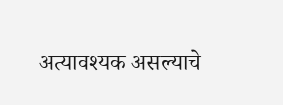अत्यावश्यक असल्याचे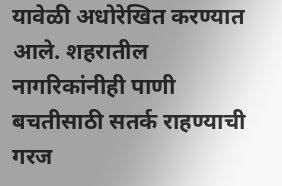यावेळी अधोरेखित करण्यात आले. शहरातील नागरिकांनीही पाणी बचतीसाठी सतर्क राहण्याची गरज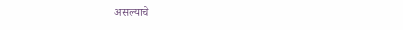असल्याचे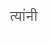त्यांनी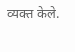व्यक्त केले.